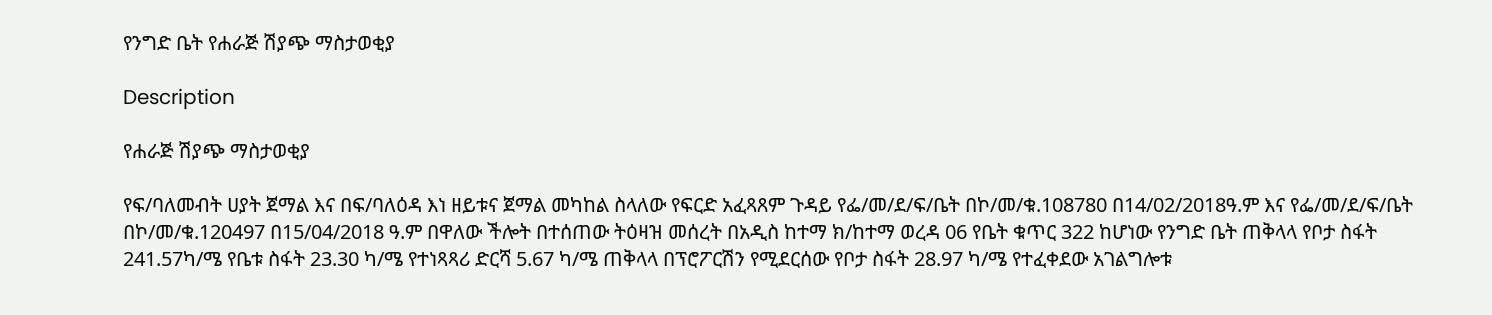የንግድ ቤት የሐራጅ ሽያጭ ማስታወቂያ

Description

የሐራጅ ሽያጭ ማስታወቂያ

የፍ/ባለመብት ሀያት ጀማል እና በፍ/ባለዕዳ እነ ዘይቱና ጀማል መካከል ስላለው የፍርድ አፈጻጸም ጉዳይ የፌ/መ/ደ/ፍ/ቤት በኮ/መ/ቁ.108780 በ14/02/2018ዓ.ም እና የፌ/መ/ደ/ፍ/ቤት በኮ/መ/ቁ.120497 በ15/04/2018 ዓ.ም በዋለው ችሎት በተሰጠው ትዕዛዝ መሰረት በአዲስ ከተማ ክ/ከተማ ወረዳ 06 የቤት ቁጥር 322 ከሆነው የንግድ ቤት ጠቅላላ የቦታ ስፋት 241.57ካ/ሜ የቤቱ ስፋት 23.30 ካ/ሜ የተነጻጻሪ ድርሻ 5.67 ካ/ሜ ጠቅላላ በፕሮፖርሽን የሚደርሰው የቦታ ስፋት 28.97 ካ/ሜ የተፈቀደው አገልግሎቱ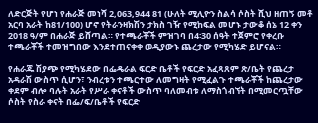ለድርጅት የሆነ የሐራጅ መነሻ 2,063,944 81 (ሁለት ሚሊዮን ስልሳ ሶስት ሺህ ዘጠኝ መቶ አርባ አራት ከ81/100) ሆኖ የትራንዛክሽን ታክስ ገዥ የሚከፍል መሆኑ ታውቆ ሰኔ 12 ቀን 2018 ዓ/ም በሐራጅ ይሸጣል። የተጫራቾች ምዝገባ በ4፡30 ሰዓት ተጀምሮ የቀረቡ ተጫራቾች ተመዝግበው እንደተጠናቀቀ ወዲያውኑ ጨረታው የሚካሄድ ይሆናል።

የሐራጁ ሽያጭ የሚካሄደው በፌዴራል ፍርድ ቤቶች የፍርድ አፈጻጸም ጽ/ቤት የጨረታ አዳራሽ ውስጥ ሲሆን፣ ንብረቱን ተጫርተው ለመግዛት የሚፈልጉ ተጫራቾች ከጨረታው ቀደም ብሎ ባሉት አራት የሥራ ቀናቶች ውስጥ ባለመብቱ ለማስጎብኘት በሚመርጧቸው ሶስት የስራ ቀናት በፌ/ፍ/ቤቶች የፍርድ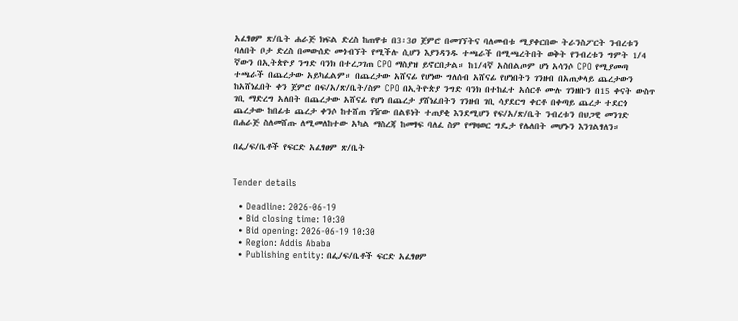አፈፃፀም ጽ/ቤት ሐራጅ ክፍል ድረስ ከጠዋቱ በ3፡3ዐ ጀምሮ በመገኘትና ባለመብቱ ሚያቀርበው ትራንስፖርት ንብረቱን ባለበት ቦታ ድረስ በመውሰድ መጎብኘት የሚችሉ ሲሆን እያንዳንዱ ተጫራች በሚጫረትበት ወቅት የንብረቱን ግምት 1/4 ኛውን በኢትጵዮያ ንግድ ባንክ በተረጋገጠ CPO ማስያዝ ይኖርበታል። ከ1/4ኛ አስበልጦም ሆነ አሳንሶ CPO የሚያመጣ ተጫራች በጨረታው አይካፈልም። በጨረታው አሸናፊ የሆነው ግለሰብ አሸናፊ የሆነበትን ገንዘብ በአጠቃላይ ጨረታውን ከአሸነፈበት ቀን ጀምሮ በፍ/አ/ጽ/ቤት/ስም CPO በኢትዮጵያ ንግድ ባንክ በተከፈተ አሰርቶ ሙሉ ገንዘቡን በ15 ቀናት ውስጥ ገቢ ማድረግ አለበት በጨረታው አሸናፊ የሆነ በጨረታ ያሸነፈበትን ገንዘብ ገቢ ሳያደርግ ቀርቶ በቀጣይ ጨረታ ተደርጎ ጨረታው ከበፊቱ ጨረታ ቀንሶ ከተሸጠ ገዥው በልዩነት ተጠያቂ እንደሚሆን የፍ/አ/ጽ/ቤት ንብረቱን በህጋዊ መንገድ በሐራጅ ስለመሸጡ ለሚመለከተው አካል ማስረጃ ከመፃፍ ባለፈ ስም የማዛወር ግዴታ የሌለበት መሆኑን እንገልፃለን።

በፌ/ፍ/ቤቶች የፍርድ አፈፃፀም ጽ/ቤት


Tender details

  • Deadline: 2026-06-19
  • Bid closing time: 10:30
  • Bid opening: 2026-06-19 10:30
  • Region: Addis Ababa
  • Publishing entity: በፌ/ፍ/ቤቶች ፍርድ አፈፃፀም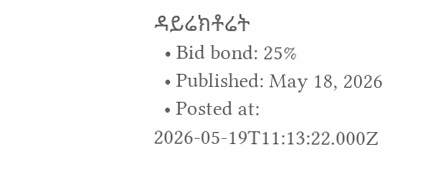ዳይሬክቶሬት
  • Bid bond: 25%
  • Published: May 18, 2026
  • Posted at: 2026-05-19T11:13:22.000Z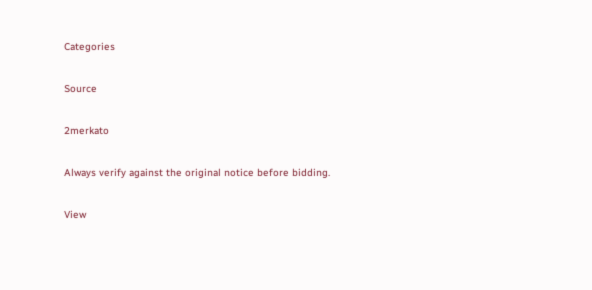Categories

Source

2merkato

Always verify against the original notice before bidding.

View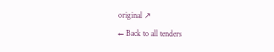original ↗
← Back to all tenders